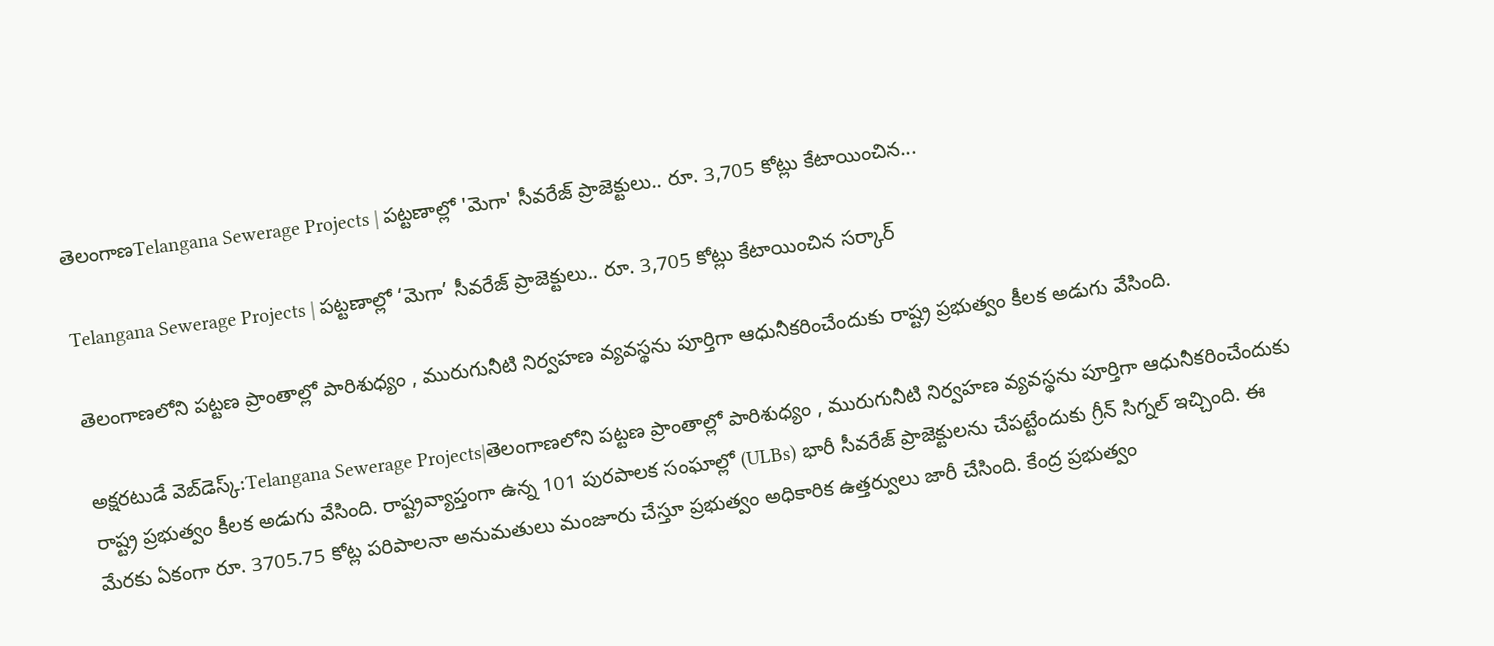తెలంగాణTelangana Sewerage Projects | పట్టణాల్లో 'మెగా' సీవరేజ్ ప్రాజెక్టులు.. రూ. 3,705 కోట్లు కేటాయించిన...

Telangana Sewerage Projects | పట్టణాల్లో ‘మెగా’ సీవరేజ్ ప్రాజెక్టులు.. రూ. 3,705 కోట్లు కేటాయించిన సర్కార్

తెలంగాణలోని పట్టణ ప్రాంతాల్లో పారిశుధ్యం , మురుగునీటి నిర్వహణ వ్యవస్థను పూర్తిగా ఆధునీకరించేందుకు రాష్ట్ర ప్రభుత్వం కీలక అడుగు వేసింది.

అక్షరటుడే వెబ్‌డెస్క్:Telangana Sewerage Projects|తెలంగాణలోని పట్టణ ప్రాంతాల్లో పారిశుధ్యం , మురుగునీటి నిర్వహణ వ్యవస్థను పూర్తిగా ఆధునీకరించేందుకు రాష్ట్ర ప్రభుత్వం కీలక అడుగు వేసింది. రాష్ట్రవ్యాప్తంగా ఉన్న 101 పురపాలక సంఘాల్లో (ULBs) భారీ సీవరేజ్ ప్రాజెక్టులను చేపట్టేందుకు గ్రీన్ సిగ్నల్ ఇచ్చింది. ఈ మేరకు ఏకంగా రూ. 3705.75 కోట్ల పరిపాలనా అనుమతులు మంజూరు చేస్తూ ప్రభుత్వం అధికారిక ఉత్తర్వులు జారీ చేసింది. కేంద్ర ప్రభుత్వం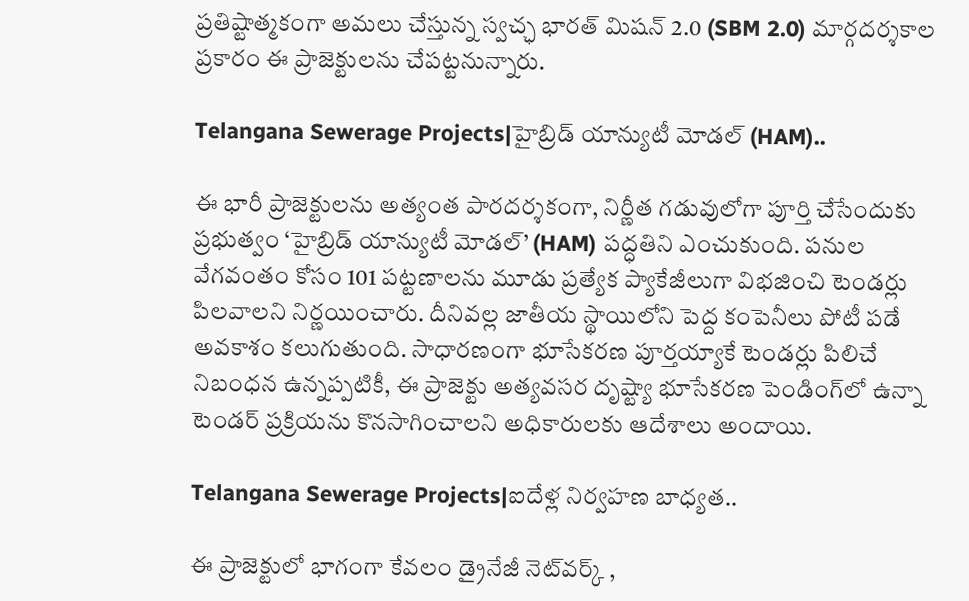ప్రతిష్టాత్మకంగా అమలు చేస్తున్న స్వచ్ఛ భారత్ మిషన్ 2.0 (SBM 2.0) మార్గదర్శకాల ప్రకారం ఈ ప్రాజెక్టులను చేపట్టనున్నారు.

Telangana Sewerage Projects|హైబ్రిడ్ యాన్యుటీ మోడల్ (HAM)..

ఈ భారీ ప్రాజెక్టులను అత్యంత పారదర్శకంగా, నిర్ణీత గడువులోగా పూర్తి చేసేందుకు ప్రభుత్వం ‘హైబ్రిడ్ యాన్యుటీ మోడల్’ (HAM) పద్ధతిని ఎంచుకుంది. పనుల వేగవంతం కోసం 101 పట్టణాలను మూడు ప్రత్యేక ప్యాకేజీలుగా విభజించి టెండర్లు పిలవాలని నిర్ణయించారు. దీనివల్ల జాతీయ స్థాయిలోని పెద్ద కంపెనీలు పోటీ పడే అవకాశం కలుగుతుంది. సాధారణంగా భూసేకరణ పూర్తయ్యాకే టెండర్లు పిలిచే నిబంధన ఉన్నప్పటికీ, ఈ ప్రాజెక్టు అత్యవసర దృష్ట్యా భూసేకరణ పెండింగ్‌లో ఉన్నా టెండర్ ప్రక్రియను కొనసాగించాలని అధికారులకు ఆదేశాలు అందాయి.

Telangana Sewerage Projects|ఐదేళ్ల నిర్వహణ బాధ్యత..

ఈ ప్రాజెక్టులో భాగంగా కేవలం డ్రైనేజీ నెట్‌వర్క్ ,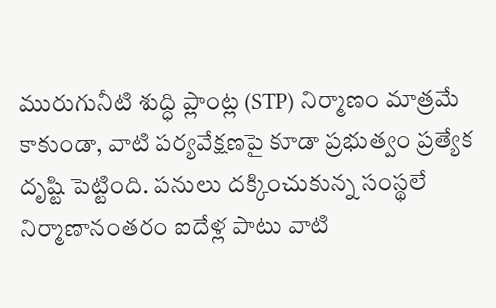మురుగునీటి శుద్ధి ప్లాంట్ల (STP) నిర్మాణం మాత్రమే కాకుండా, వాటి పర్యవేక్షణపై కూడా ప్రభుత్వం ప్రత్యేక దృష్టి పెట్టింది. పనులు దక్కించుకున్న సంస్థలే నిర్మాణానంతరం ఐదేళ్ల పాటు వాటి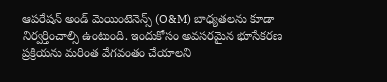ఆపరేషన్ అండ్ మెయింటెనెన్స్ (O&M) బాధ్యతలను కూడా నిర్వర్తించాల్సి ఉంటుంది. ఇందుకోసం అవసరమైన భూసేకరణ ప్రక్రియను మరింత వేగవంతం చేయాలని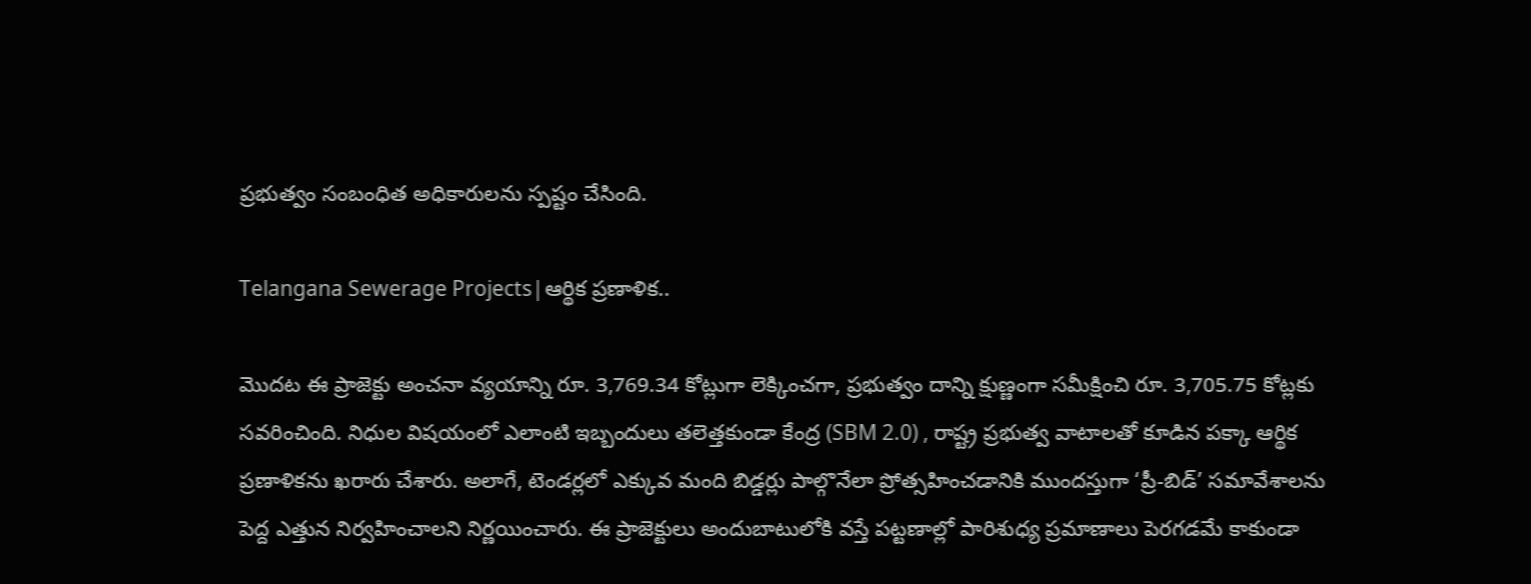ప్రభుత్వం సంబంధిత అధికారులను స్పష్టం చేసింది.

Telangana Sewerage Projects|ఆర్థిక ప్రణాళిక..

మొదట ఈ ప్రాజెక్టు అంచనా వ్యయాన్ని రూ. 3,769.34 కోట్లుగా లెక్కించగా, ప్రభుత్వం దాన్ని క్షుణ్ణంగా సమీక్షించి రూ. 3,705.75 కోట్లకు సవరించింది. నిధుల విషయంలో ఎలాంటి ఇబ్బందులు తలెత్తకుండా కేంద్ర (SBM 2.0) , రాష్ట్ర ప్రభుత్వ వాటాలతో కూడిన పక్కా ఆర్థిక ప్రణాళికను ఖరారు చేశారు. అలాగే, టెండర్లలో ఎక్కువ మంది బిడ్డర్లు పాల్గొనేలా ప్రోత్సహించడానికి ముందస్తుగా ‘ప్రీ-బిడ్’ సమావేశాలను పెద్ద ఎత్తున నిర్వహించాలని నిర్ణయించారు. ఈ ప్రాజెక్టులు అందుబాటులోకి వస్తే పట్టణాల్లో పారిశుధ్య ప్రమాణాలు పెరగడమే కాకుండా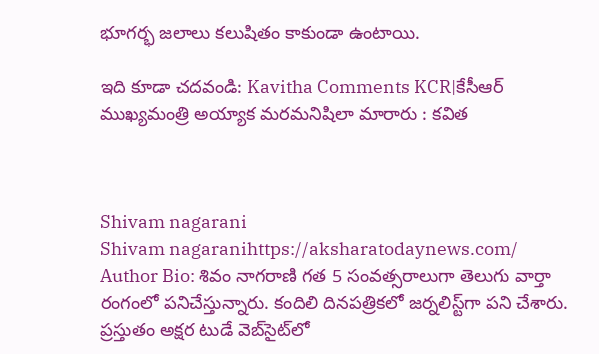భూగర్భ జలాలు కలుషితం కాకుండా ఉంటాయి.

ఇది కూడా చదవండి: Kavitha Comments KCR|కేసీఆర్‌ ముఖ్యమంత్రి అయ్యాక మరమనిషిలా మారారు : కవిత



Shivam nagarani
Shivam nagaranihttps://aksharatodaynews.com/
Author Bio: శివం నాగరాణి గత 5 సంవత్సరాలుగా తెలుగు వార్తా రంగంలో పనిచేస్తున్నారు. కందిలి దినపత్రికలో జర్నలిస్ట్‌గా పని చేశారు. ప్రస్తుతం అక్షర టుడే వెబ్‌సైట్‌లో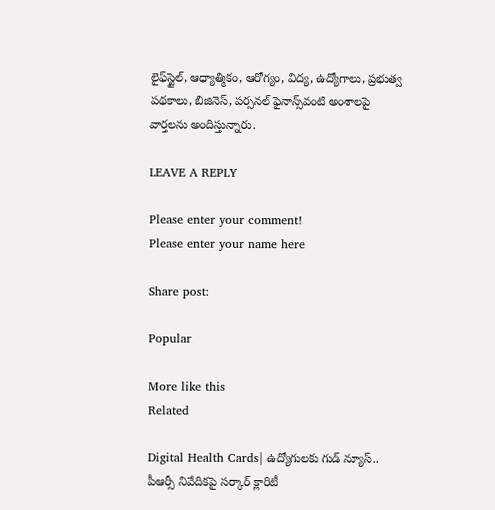లైఫ్‌స్టైల్, ఆధ్యాత్మికం, ఆరోగ్యం, విద్య, ఉద్యోగాలు, ప్రభుత్వ పథకాలు, బిజినెస్, పర్సనల్ ఫైనాన్స్‌వంటి అంశాలపై వార్తలను అందిస్తున్నారు.

LEAVE A REPLY

Please enter your comment!
Please enter your name here

Share post:

Popular

More like this
Related

Digital Health Cards| ఉద్యోగులకు గుడ్ న్యూస్.. పీఆర్సీ నివేదికపై సర్కార్ క్లారిటీ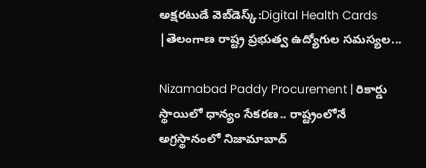అక్షరటుడే వెబ్‌డెస్క్:Digital Health Cards |తెలంగాణ రాష్ట్ర ప్రభుత్వ ఉద్యోగుల సమస్యల...

Nizamabad Paddy Procurement | రికార్డు స్థాయిలో ధాన్యం సేకరణ.. రాష్ట్రంలోనే అగ్రస్థానంలో నిజామాబాద్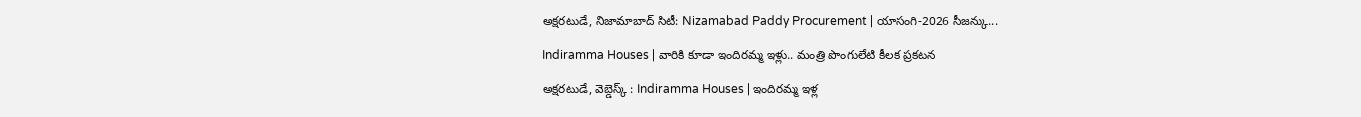అక్షరటుడే, నిజామాబాద్ సిటీ: Nizamabad Paddy Procurement | యాసంగి-2026 సీజన్కు...

Indiramma Houses | వారికి కూడా ఇందిరమ్మ ఇళ్లు.. మంత్రి పొంగులేటి కీలక ప్రకటన

అక్షరటుడే, వెబ్డెస్క్ : Indiramma Houses | ఇందిరమ్మ ఇళ్ల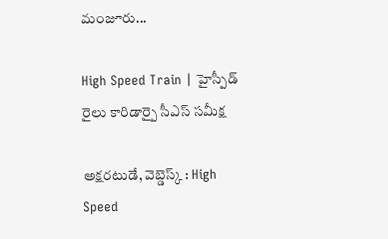మంజూరు...

High Speed Train | హైస్పీడ్ రైలు కారిడార్పై సీఎస్ సమీక్ష

అక్షరటుడే, వెబ్డెస్క్ : High Speed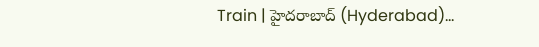Train | హైదరాబాద్ (Hyderabad)...